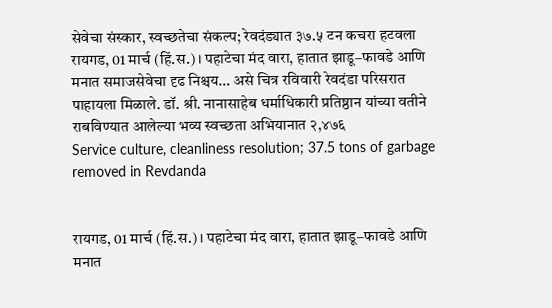सेवेचा संस्कार, स्वच्छतेचा संकल्प; रेवदंड्यात ३७.५ टन कचरा हटवला
रायगड, 01 मार्च (हिं.स.)। पहाटेचा मंद वारा, हातात झाडू–फावडे आणि मनात समाजसेवेचा दृढ निश्चय… असे चित्र रविवारी रेवदंडा परिसरात पाहायला मिळाले. डॉ. श्री. नानासाहेब धर्माधिकारी प्रतिष्ठान यांच्या वतीने राबविण्यात आलेल्या भव्य स्वच्छता अभियानात २,४७६
Service culture, cleanliness resolution; 37.5 tons of garbage removed in Revdanda


रायगड, 01 मार्च (हिं.स.)। पहाटेचा मंद वारा, हातात झाडू–फावडे आणि मनात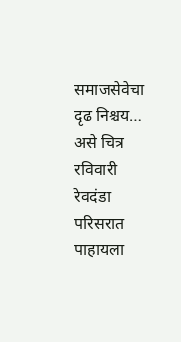समाजसेवेचा दृढ निश्चय… असे चित्र रविवारी रेवदंडा परिसरात पाहायला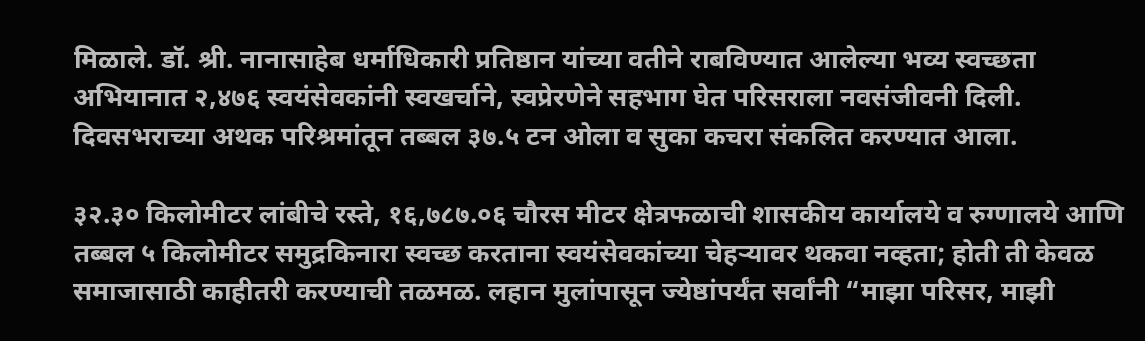मिळाले. डॉ. श्री. नानासाहेब धर्माधिकारी प्रतिष्ठान यांच्या वतीने राबविण्यात आलेल्या भव्य स्वच्छता अभियानात २,४७६ स्वयंसेवकांनी स्वखर्चाने, स्वप्रेरणेने सहभाग घेत परिसराला नवसंजीवनी दिली. दिवसभराच्या अथक परिश्रमांतून तब्बल ३७.५ टन ओला व सुका कचरा संकलित करण्यात आला.

३२.३० किलोमीटर लांबीचे रस्ते, १६,७८७.०६ चौरस मीटर क्षेत्रफळाची शासकीय कार्यालये व रुग्णालये आणि तब्बल ५ किलोमीटर समुद्रकिनारा स्वच्छ करताना स्वयंसेवकांच्या चेहऱ्यावर थकवा नव्हता; होती ती केवळ समाजासाठी काहीतरी करण्याची तळमळ. लहान मुलांपासून ज्येष्ठांपर्यंत सर्वांनी “माझा परिसर, माझी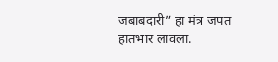जबाबदारी” हा मंत्र जपत हातभार लावला.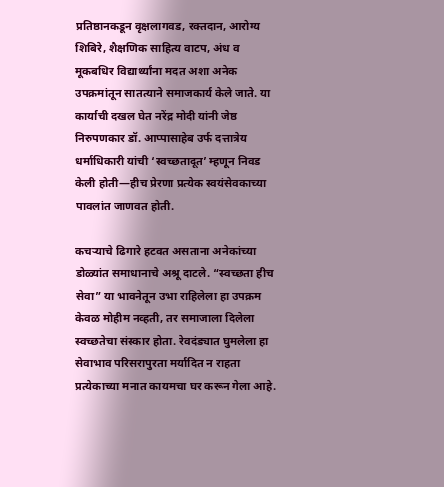प्रतिष्ठानकडून वृक्षलागवड, रक्तदान, आरोग्य शिबिरे, शैक्षणिक साहित्य वाटप, अंध व मूकबधिर विद्यार्थ्यांना मदत अशा अनेक उपक्रमांतून सातत्याने समाजकार्य केले जाते. या कार्याची दखल घेत नरेंद्र मोदी यांनी जेष्ठ निरुपणकार डॉ. आप्पासाहेब उर्फ दत्तात्रेय धर्माधिकारी यांची ‘स्वच्छतादूत’ म्हणून निवड केली होती—हीच प्रेरणा प्रत्येक स्वयंसेवकाच्या पावलांत जाणवत होती.

कचऱ्याचे ढिगारे हटवत असताना अनेकांच्या डोळ्यांत समाधानाचे अश्रू दाटले. “स्वच्छता हीच सेवा” या भावनेतून उभा राहिलेला हा उपक्रम केवळ मोहीम नव्हती, तर समाजाला दिलेला स्वच्छतेचा संस्कार होता. रेवदंड्यात घुमलेला हा सेवाभाव परिसरापुरता मर्यादित न राहता प्रत्येकाच्या मनात कायमचा घर करून गेला आहे.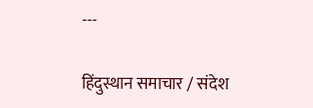---

हिंदुस्थान समाचार / संदेश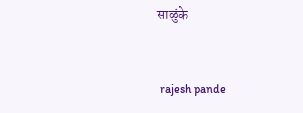साळुंके


 rajesh pande